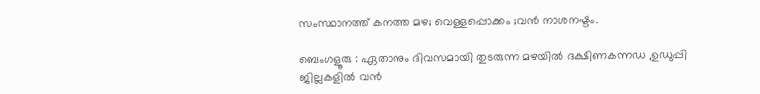സംസ്ഥാനത്ത് കനത്ത മഴ; വെള്ളപ്പൊക്കം ;വൻ നാശനഷ്ടം.

ബെംഗളൂരു : ഏതാനും ദിവസമായി തുടരുന്ന മഴയിൽ ദക്ഷിണകന്നഡ ,ഉഡുപ്പി ജില്ലകളിൽ വൻ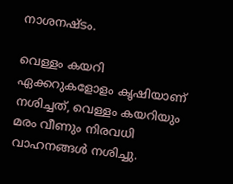നാശനഷ്ടം.

വെള്ളം കയറി ഏക്കറുകളോളം കൃഷിയാണ് നശിച്ചത്, വെള്ളം കയറിയും മരം വീണും നിരവധി വാഹനങ്ങൾ നശിച്ചു.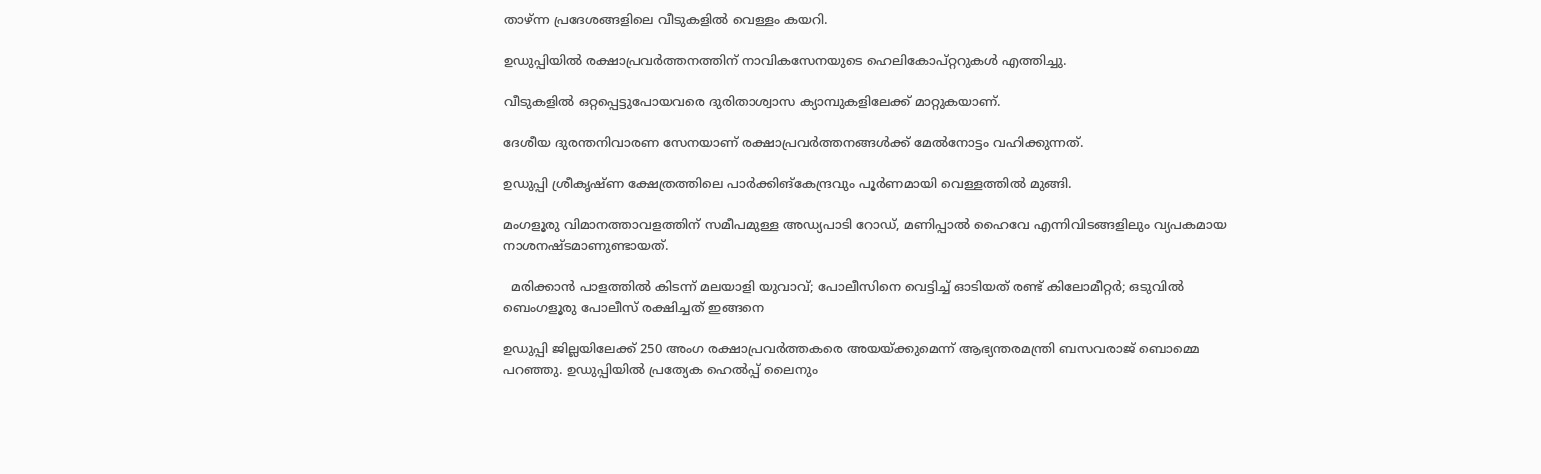താഴ്ന്ന പ്രദേശങ്ങളിലെ വീടുകളിൽ വെള്ളം കയറി.

ഉഡുപ്പിയിൽ രക്ഷാപ്രവർത്തനത്തിന് നാവികസേനയുടെ ഹെലികോപ്റ്ററുകൾ എത്തിച്ചു.

വീടുകളിൽ ഒറ്റപ്പെട്ടുപോയവരെ ദുരിതാശ്വാസ ക്യാമ്പുകളിലേക്ക് മാറ്റുകയാണ്.

ദേശീയ ദുരന്തനിവാരണ സേനയാണ് രക്ഷാപ്രവർത്തനങ്ങൾക്ക് മേൽനോട്ടം വഹിക്കുന്നത്.

ഉഡുപ്പി ശ്രീകൃഷ്ണ ക്ഷേത്രത്തിലെ പാർക്കിങ്‌കേന്ദ്രവും പൂർണമായി വെള്ളത്തിൽ മുങ്ങി.

മംഗളൂരു വിമാനത്താവളത്തിന് സമീപമുള്ള അഡ്യപാടി റോഡ്, മണിപ്പാൽ ഹൈവേ എന്നിവിടങ്ങളിലും വ്യപകമായ നാശനഷ്ടമാണുണ്ടായത്.

  മരിക്കാൻ പാളത്തിൽ കിടന്ന് മലയാളി യുവാവ്; പോലീസിനെ വെട്ടിച്ച് ഓടിയത് രണ്ട് കിലോമീറ്റർ; ഒടുവിൽ ബെംഗളൂരു പോലീസ് രക്ഷിച്ചത് ഇങ്ങനെ

ഉഡുപ്പി ജില്ലയിലേക്ക് 250 അംഗ രക്ഷാപ്രവർത്തകരെ അയയ്ക്കുമെന്ന് ആഭ്യന്തരമന്ത്രി ബസവരാജ് ബൊമ്മെ പറഞ്ഞു. ഉഡുപ്പിയിൽ പ്രത്യേക ഹെൽപ്പ് ലൈനും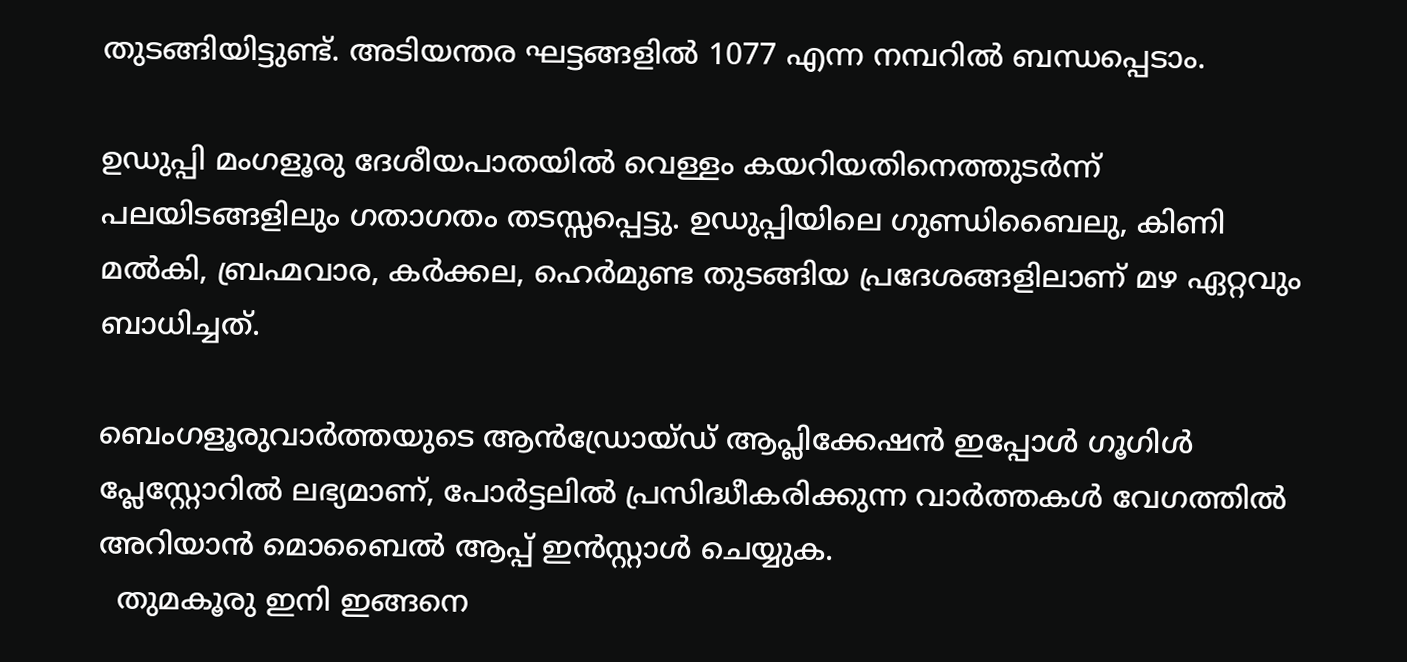തുടങ്ങിയിട്ടുണ്ട്. അടിയന്തര ഘട്ടങ്ങളിൽ 1077 എന്ന നമ്പറിൽ ബന്ധപ്പെടാം.

ഉഡുപ്പി മംഗളൂരു ദേശീയപാതയിൽ വെള്ളം കയറിയതിനെത്തുടർന്ന് പലയിടങ്ങളിലും ഗതാഗതം തടസ്സപ്പെട്ടു. ഉഡുപ്പിയിലെ ഗുണ്ഡിബൈലു, കിണി മൽകി, ബ്രഹ്മവാര, കർക്കല, ഹെർമുണ്ട തുടങ്ങിയ പ്രദേശങ്ങളിലാണ് മഴ ഏറ്റവും ബാധിച്ചത്.

ബെംഗളൂരുവാർത്തയുടെ ആൻഡ്രോയ്ഡ് ആപ്ലിക്കേഷൻ ഇപ്പോൾ ഗൂഗിൾ പ്ലേസ്റ്റോറിൽ ലഭ്യമാണ്, പോർട്ടലിൽ പ്രസിദ്ധീകരിക്കുന്ന വാർത്തകൾ വേഗത്തിൽ അറിയാൻ മൊബൈൽ ആപ്പ് ഇൻസ്റ്റാൾ ചെയ്യുക.
  തുമകൂരു ഇനി ഇങ്ങനെ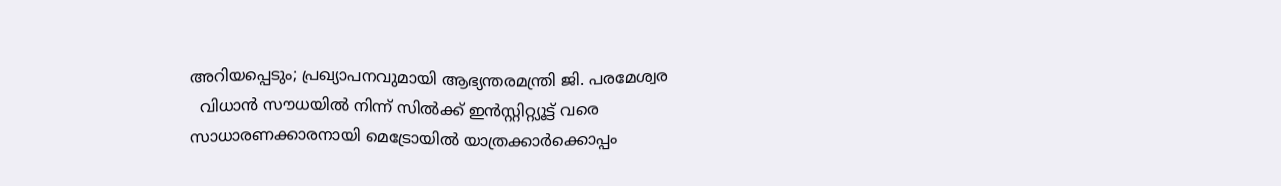അറിയപ്പെടും; പ്രഖ്യാപനവുമായി ആഭ്യന്തരമന്ത്രി ജി. പരമേശ്വര
  വിധാൻ സൗധയിൽ നിന്ന് സിൽക്ക് ഇൻസ്റ്റിറ്റ്യൂട്ട് വരെ സാധാരണക്കാരനായി മെട്രോയിൽ യാത്രക്കാർക്കൊപ്പം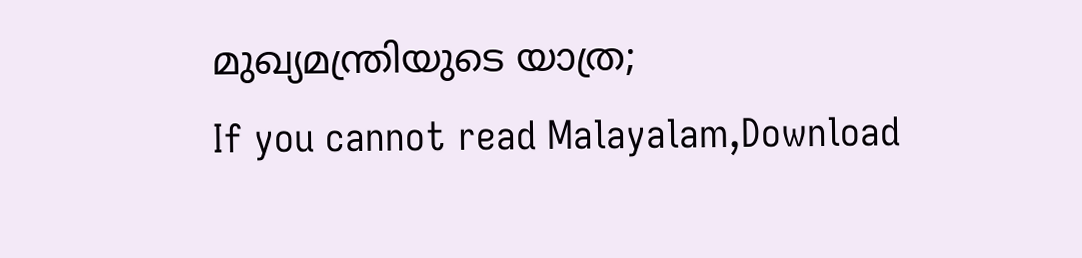മുഖ്യമന്ത്രിയുടെ യാത്ര;
If you cannot read Malayalam,Download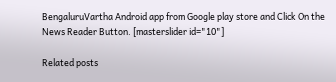BengaluruVartha Android app from Google play store and Click On the News Reader Button. [masterslider id="10"]

Related posts